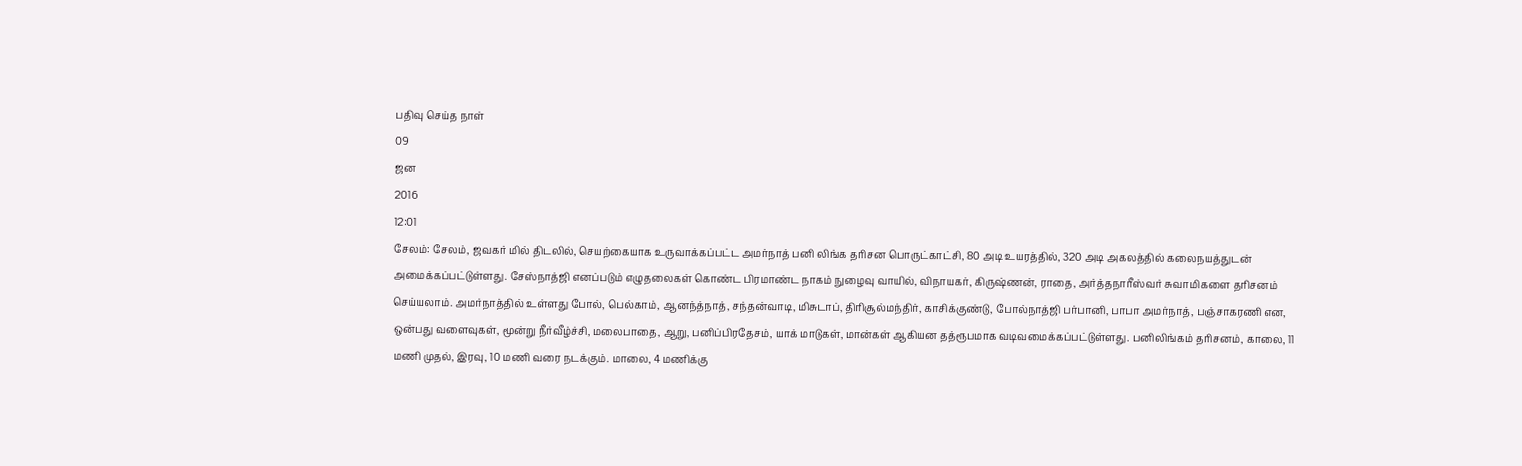பதிவு செய்த நாள்
09
ஜன
2016
12:01
சேலம்: சேலம், ஜவகர் மில் திடலில், செயற்கையாக உருவாக்கப்பட்ட அமர்நாத் பனி லிங்க தரிசன பொருட்காட்சி, 80 அடி உயரத்தில், 320 அடி அகலத்தில் கலைநயத்துடன் அமைக்கப்பட்டுள்ளது. சேஸ்நாத்ஜி எனப்படும் எழுதலைகள் கொண்ட பிரமாண்ட நாகம் நுழைவு வாயில், விநாயகர், கிருஷ்ணன், ராதை, அர்த்தநாரீஸ்வர் சுவாமிகளை தரிசனம் செய்யலாம். அமர்நாத்தில் உள்ளது போல், பெல்காம், ஆனந்த்நாத், சந்தன்வாடி, மிசுடாப், திரிசூல்மந்திர், காசிக்குண்டு, போல்நாத்ஜி பர்பானி, பாபா அமர்நாத், பஞ்சாகரணி என, ஒன்பது வளைவுகள், மூன்று நீர்வீழ்ச்சி, மலைபாதை, ஆறு, பனிப்பிரதேசம், யாக் மாடுகள், மான்கள் ஆகியன தத்ரூபமாக வடிவமைக்கப்பட்டுள்ளது. பனிலிங்கம் தரிசனம், காலை, 11 மணி முதல், இரவு, 10 மணி வரை நடக்கும். மாலை, 4 மணிக்கு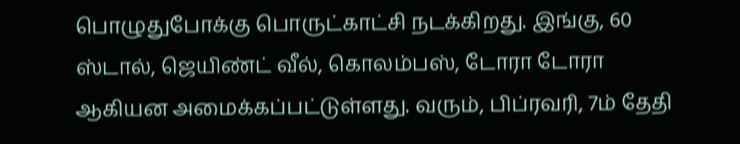பொழுதுபோக்கு பொருட்காட்சி நடக்கிறது. இங்கு, 60 ஸ்டால், ஜெயிண்ட் வீல், கொலம்பஸ், டோரா டோரா ஆகியன அமைக்கப்பட்டுள்ளது. வரும், பிப்ரவரி, 7ம் தேதி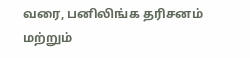வரை, பனிலிங்க தரிசனம் மற்றும்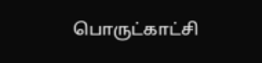பொருட்காட்சி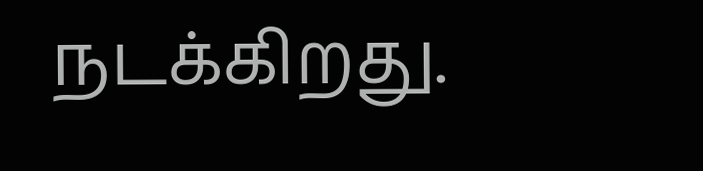நடக்கிறது.